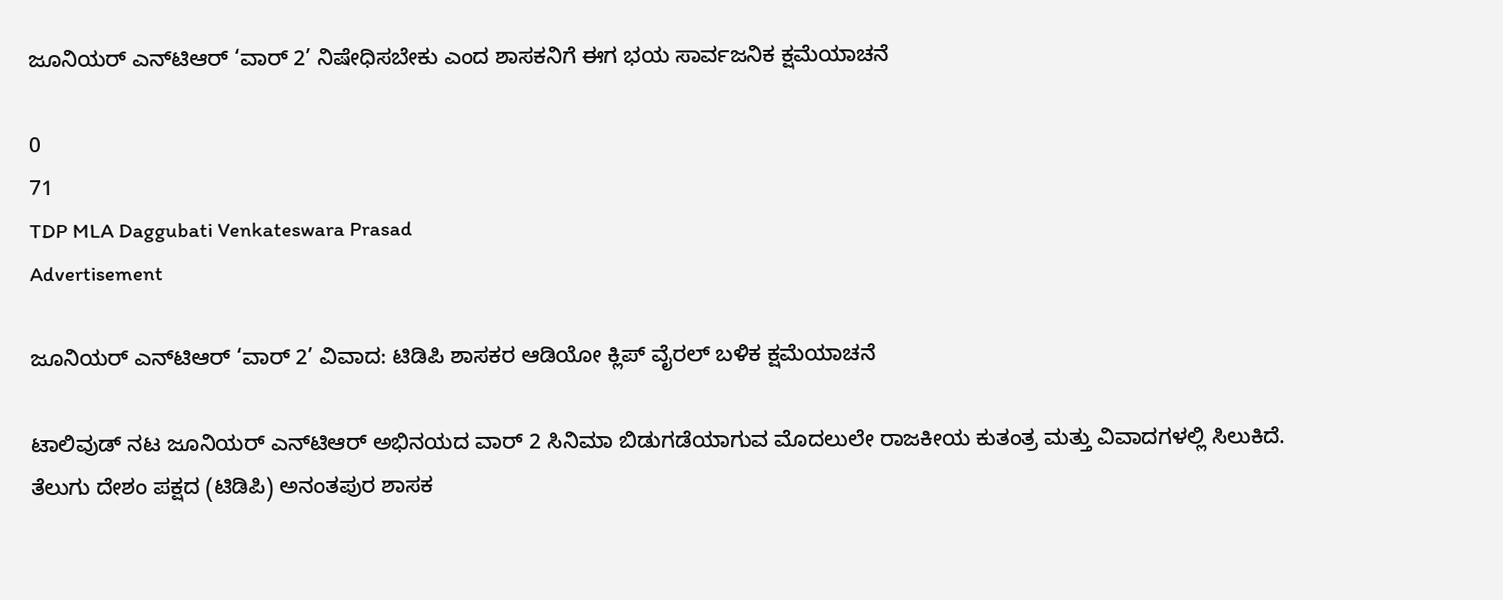ಜೂನಿಯರ್ ಎನ್‌ಟಿಆರ್ ‘ವಾರ್ 2’ ನಿಷೇಧಿಸಬೇಕು ಎಂದ ಶಾಸಕನಿಗೆ ಈಗ ಭಯ ಸಾರ್ವಜನಿಕ ಕ್ಷಮೆಯಾಚನೆ

0
71
TDP MLA Daggubati Venkateswara Prasad
Advertisement

ಜೂನಿಯರ್ ಎನ್‌ಟಿಆರ್ ‘ವಾರ್ 2’ ವಿವಾದ: ಟಿಡಿಪಿ ಶಾಸಕರ ಆಡಿಯೋ ಕ್ಲಿಪ್ ವೈರಲ್ ಬಳಿಕ ಕ್ಷಮೆಯಾಚನೆ

ಟಾಲಿವುಡ್ ನಟ ಜೂನಿಯರ್ ಎನ್‌ಟಿಆರ್ ಅಭಿನಯದ ವಾರ್ 2 ಸಿನಿಮಾ ಬಿಡುಗಡೆಯಾಗುವ ಮೊದಲುಲೇ ರಾಜಕೀಯ ಕುತಂತ್ರ ಮತ್ತು ವಿವಾದಗಳಲ್ಲಿ ಸಿಲುಕಿದೆ. ತೆಲುಗು ದೇಶಂ ಪಕ್ಷದ (ಟಿಡಿಪಿ) ಅನಂತಪುರ ಶಾಸಕ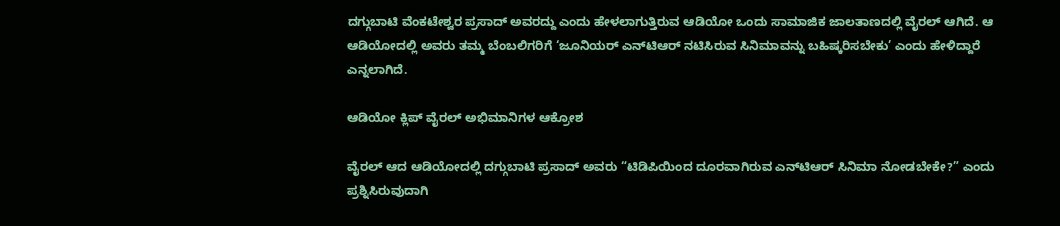ದಗ್ಗುಬಾಟಿ ವೆಂಕಟೇಶ್ವರ ಪ್ರಸಾದ್ ಅವರದ್ದು ಎಂದು ಹೇಳಲಾಗುತ್ತಿರುವ ಆಡಿಯೋ ಒಂದು ಸಾಮಾಜಿಕ ಜಾಲತಾಣದಲ್ಲಿ ವೈರಲ್ ಆಗಿದೆ. ಆ ಆಡಿಯೋದಲ್ಲಿ ಅವರು ತಮ್ಮ ಬೆಂಬಲಿಗರಿಗೆ ‘ಜೂನಿಯರ್ ಎನ್‌ಟಿಆರ್ ನಟಿಸಿರುವ ಸಿನಿಮಾವನ್ನು ಬಹಿಷ್ಕರಿಸಬೇಕು’ ಎಂದು ಹೇಳಿದ್ದಾರೆ ಎನ್ನಲಾಗಿದೆ.

ಆಡಿಯೋ ಕ್ಲಿಪ್ ವೈರಲ್ ಅಭಿಮಾನಿಗಳ ಆಕ್ರೋಶ

ವೈರಲ್ ಆದ ಆಡಿಯೋದಲ್ಲಿ ದಗ್ಗುಬಾಟಿ ಪ್ರಸಾದ್ ಅವರು “ಟಿಡಿಪಿಯಿಂದ ದೂರವಾಗಿರುವ ಎನ್‌ಟಿಆರ್ ಸಿನಿಮಾ ನೋಡಬೇಕೇ?” ಎಂದು ಪ್ರಶ್ನಿಸಿರುವುದಾಗಿ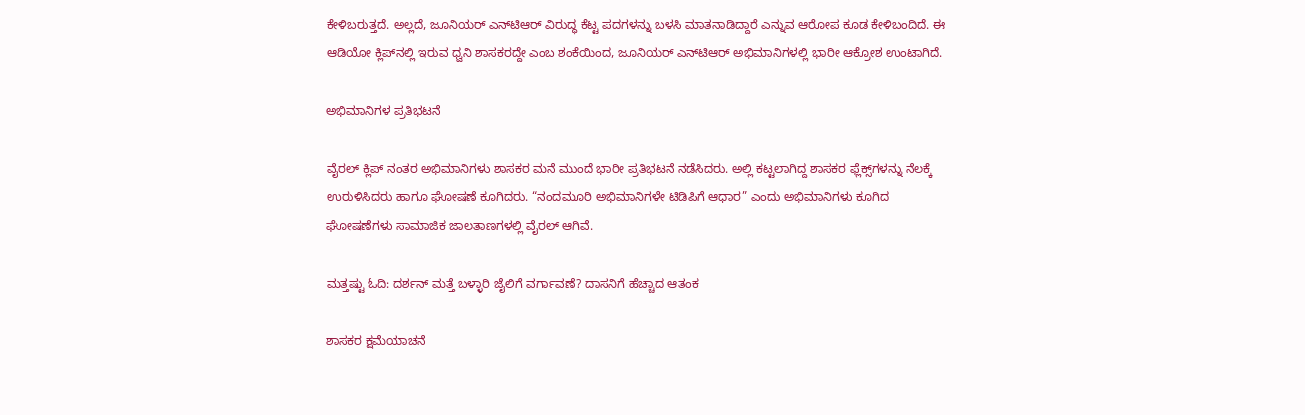ಕೇಳಿಬರುತ್ತದೆ. ಅಲ್ಲದೆ, ಜೂನಿಯರ್ ಎನ್‌ಟಿಆರ್ ವಿರುದ್ಧ ಕೆಟ್ಟ ಪದಗಳನ್ನು ಬಳಸಿ ಮಾತನಾಡಿದ್ದಾರೆ ಎನ್ನುವ ಆರೋಪ ಕೂಡ ಕೇಳಿಬಂದಿದೆ. ಈ ಆಡಿಯೋ ಕ್ಲಿಪ್‌ನಲ್ಲಿ ಇರುವ ಧ್ವನಿ ಶಾಸಕರದ್ದೇ ಎಂಬ ಶಂಕೆಯಿಂದ, ಜೂನಿಯರ್ ಎನ್‌ಟಿಆರ್ ಅಭಿಮಾನಿಗಳಲ್ಲಿ ಭಾರೀ ಆಕ್ರೋಶ ಉಂಟಾಗಿದೆ.

ಅಭಿಮಾನಿಗಳ ಪ್ರತಿಭಟನೆ

ವೈರಲ್ ಕ್ಲಿಪ್ ನಂತರ ಅಭಿಮಾನಿಗಳು ಶಾಸಕರ ಮನೆ ಮುಂದೆ ಭಾರೀ ಪ್ರತಿಭಟನೆ ನಡೆಸಿದರು. ಅಲ್ಲಿ ಕಟ್ಟಲಾಗಿದ್ದ ಶಾಸಕರ ಫ್ಲೆಕ್ಸ್‌ಗಳನ್ನು ನೆಲಕ್ಕೆ ಉರುಳಿಸಿದರು ಹಾಗೂ ಘೋಷಣೆ ಕೂಗಿದರು. “ನಂದಮೂರಿ ಅಭಿಮಾನಿಗಳೇ ಟಿಡಿಪಿಗೆ ಆಧಾರ” ಎಂದು ಅಭಿಮಾನಿಗಳು ಕೂಗಿದ ಘೋಷಣೆಗಳು ಸಾಮಾಜಿಕ ಜಾಲತಾಣಗಳಲ್ಲಿ ವೈರಲ್ ಆಗಿವೆ.

ಮತ್ತಷ್ಟು ಓದಿ: ದರ್ಶನ್ ಮತ್ತೆ ಬಳ್ಳಾರಿ ಜೈಲಿಗೆ ವರ್ಗಾವಣೆ? ದಾಸನಿಗೆ ಹೆಚ್ಚಾದ ಆತಂಕ

ಶಾಸಕರ ಕ್ಷಮೆಯಾಚನೆ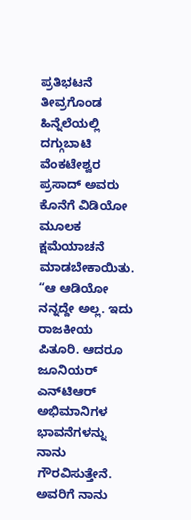ಪ್ರತಿಭಟನೆ ತೀವ್ರಗೊಂಡ ಹಿನ್ನೆಲೆಯಲ್ಲಿ ದಗ್ಗುಬಾಟಿ ವೆಂಕಟೇಶ್ವರ ಪ್ರಸಾದ್ ಅವರು ಕೊನೆಗೆ ವಿಡಿಯೋ ಮೂಲಕ ಕ್ಷಮೆಯಾಚನೆ ಮಾಡಬೇಕಾಯಿತು. “ಆ ಆಡಿಯೋ ನನ್ನದ್ದೇ ಅಲ್ಲ. ಇದು ರಾಜಕೀಯ ಪಿತೂರಿ. ಆದರೂ ಜೂನಿಯರ್ ಎನ್‌ಟಿಆರ್ ಅಭಿಮಾನಿಗಳ ಭಾವನೆಗಳನ್ನು ನಾನು ಗೌರವಿಸುತ್ತೇನೆ. ಅವರಿಗೆ ನಾನು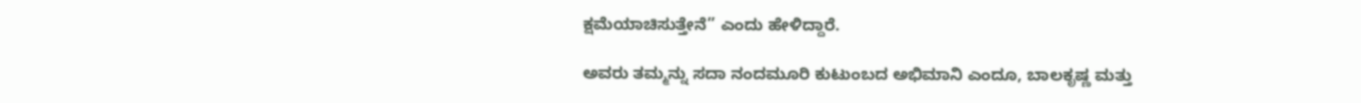ಕ್ಷಮೆಯಾಚಿಸುತ್ತೇನೆ” ಎಂದು ಹೇಳಿದ್ದಾರೆ.

ಅವರು ತಮ್ಮನ್ನು ಸದಾ ನಂದಮೂರಿ ಕುಟುಂಬದ ಅಭಿಮಾನಿ ಎಂದೂ, ಬಾಲಕೃಷ್ಣ ಮತ್ತು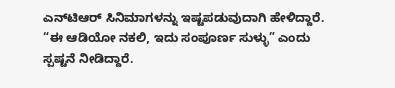ಎನ್‌ಟಿಆರ್ ಸಿನಿಮಾಗಳನ್ನು ಇಷ್ಟಪಡುವುದಾಗಿ ಹೇಳಿದ್ದಾರೆ. “ಈ ಆಡಿಯೋ ನಕಲಿ, ಇದು ಸಂಪೂರ್ಣ ಸುಳ್ಳು” ಎಂದು ಸ್ಪಷ್ಟನೆ ನೀಡಿದ್ದಾರೆ.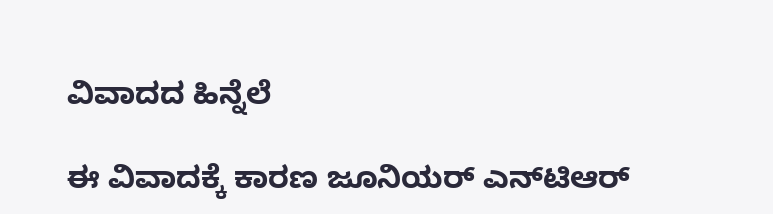ವಿವಾದದ ಹಿನ್ನೆಲೆ

ಈ ವಿವಾದಕ್ಕೆ ಕಾರಣ ಜೂನಿಯರ್ ಎನ್‌ಟಿಆರ್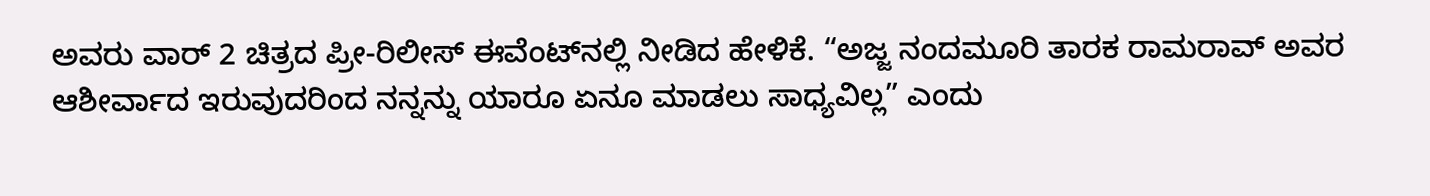ಅವರು ವಾರ್ 2 ಚಿತ್ರದ ಪ್ರೀ-ರಿಲೀಸ್ ಈವೆಂಟ್‌ನಲ್ಲಿ ನೀಡಿದ ಹೇಳಿಕೆ. “ಅಜ್ಜ ನಂದಮೂರಿ ತಾರಕ ರಾಮರಾವ್ ಅವರ ಆಶೀರ್ವಾದ ಇರುವುದರಿಂದ ನನ್ನನ್ನು ಯಾರೂ ಏನೂ ಮಾಡಲು ಸಾಧ್ಯವಿಲ್ಲ” ಎಂದು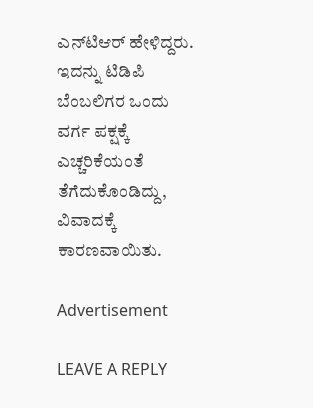ಎನ್‌ಟಿಆರ್ ಹೇಳಿದ್ದರು. ಇದನ್ನು ಟಿಡಿಪಿ ಬೆಂಬಲಿಗರ ಒಂದು ವರ್ಗ ಪಕ್ಷಕ್ಕೆ ಎಚ್ಚರಿಕೆಯಂತೆ ತೆಗೆದುಕೊಂಡಿದ್ದು, ವಿವಾದಕ್ಕೆ ಕಾರಣವಾಯಿತು.

Advertisement

LEAVE A REPLY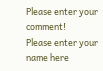Please enter your comment!
Please enter your name here